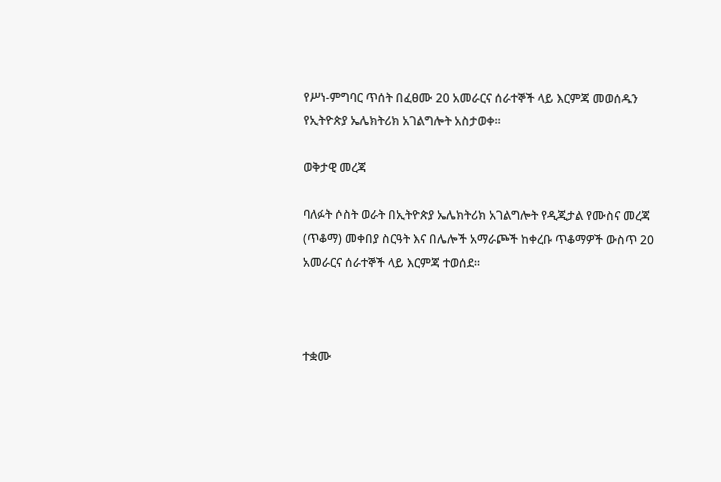የሥነ-ምግባር ጥሰት በፈፀሙ 20 አመራርና ሰራተኞች ላይ እርምጃ መወሰዱን የኢትዮጵያ ኤሌክትሪክ አገልግሎት አስታወቀ፡፡

ወቅታዊ መረጃ

ባለፉት ሶስት ወራት በኢትዮጵያ ኤሌክትሪክ አገልግሎት የዲጂታል የሙስና መረጃ (ጥቆማ) መቀበያ ስርዓት እና በሌሎች አማራጮች ከቀረቡ ጥቆማዎች ውስጥ 20 አመራርና ሰራተኞች ላይ እርምጃ ተወሰደ።



ተቋሙ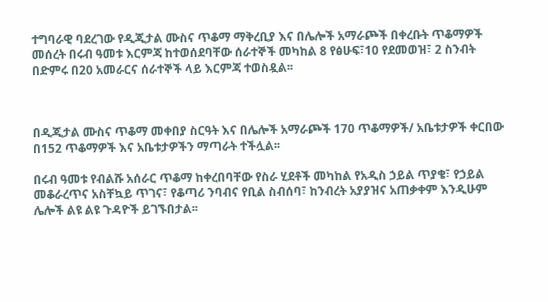ተግባራዊ ባደረገው የዲጂታል ሙስና ጥቆማ ማቅረቢያ እና በሌሎች አማራጮች በቀረቡት ጥቆማዎች መሰረት በሩብ ዓመቱ እርምጃ ከተወሰደባቸው ሰራተኞች መካከል 8 የፅሁፍ፣10 የደመወዝ፣ 2 ስንብት በድምሩ በ20 አመራርና ሰራተኞች ላይ እርምጃ ተወስዷል፡፡



በዲጂታል ሙስና ጥቆማ መቀበያ ስርዓት እና በሌሎች አማራጮች 170 ጥቆማዎች/ አቤቱታዎች ቀርበው በ152 ጥቆማዎች እና አቤቱታዎችን ማጣራት ተችሏል፡፡

በሩብ ዓመቱ የብልሹ አሰራር ጥቆማ ከቀረበባቸው የስራ ሂደቶች መካከል የአዲስ ኃይል ጥያቄ፣ የኃይል መቆራረጥና አስቸኳይ ጥገና፣ የቆጣሪ ንባብና የቢል ስብሰባ፣ ከንብረት አያያዝና አጠቃቀም እንዲሁም ሌሎች ልዩ ልዩ ጉዳዮች ይገኙበታል፡፡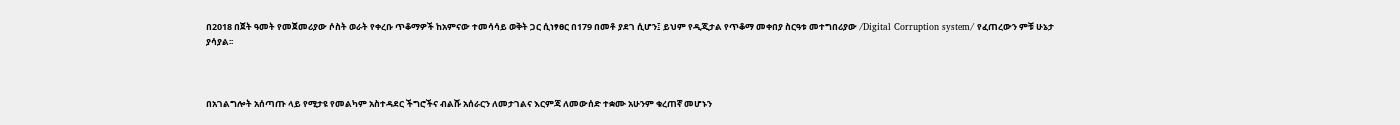በ2018 በጀት ዓመት የመጀመሪያው ሶስት ወራት የቀረቡ ጥቆማዎች ከአምናው ተመሳሳይ ወቅት ጋር ሲነፃፀር በ179 በመቶ ያደገ ሲሆን፤ ይህም የዲጂታል የጥቆማ መቀበያ ስርዓቱ መተግበሪያው /Digital Corruption system/ የፈጠረውን ምቹ ሁኔታ ያሳያል፡፡



በአገልግሎት አሰጣጡ ላይ የሚታዩ የመልካም አስተዳደር ችግሮችና ብልሹ አሰራርን ለመታገልና እርምጃ ለመውሰድ ተቋሙ አሁንም ቁረጠኛ መሆኑን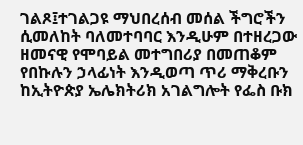ገልጾ፤ተገልጋዩ ማህበረሰብ መሰል ችግሮችን ሲመለከት ባለመተባባር እንዲሁም በተዘረጋው ዘመናዊ የሞባይል መተግበሪያ በመጠቆም የበኩሉን ኃላፊነት እንዲወጣ ጥሪ ማቅረቡን ከኢትዮጵያ ኤሌክትሪክ አገልግሎት የፌስ ቡክ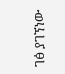ገፅ ያገኘነው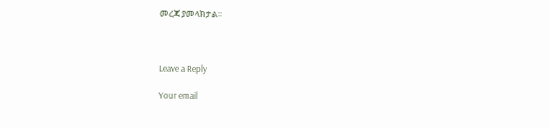መረጃ ያመላክታል፡፡



Leave a Reply

Your email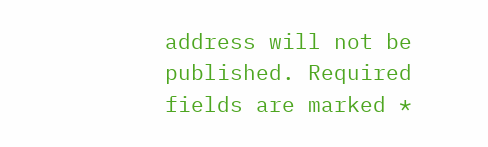address will not be published. Required fields are marked *